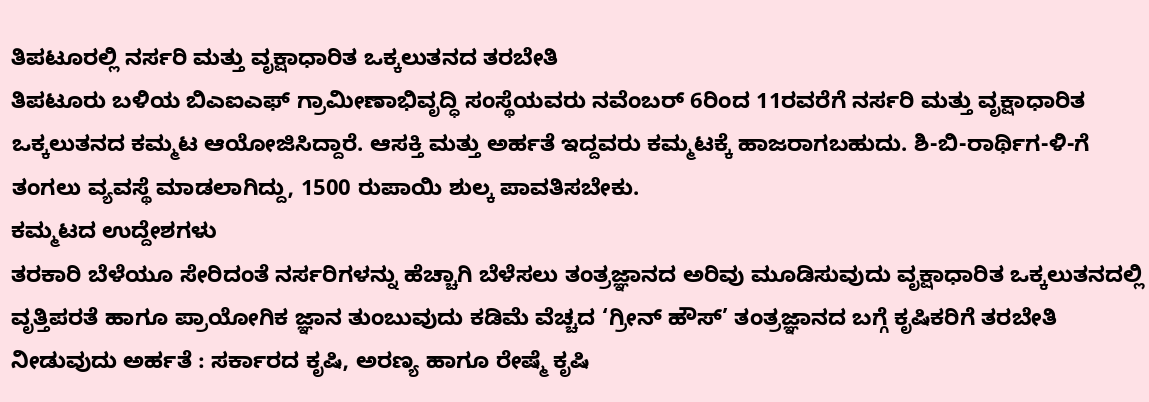ತಿಪಟೂರಲ್ಲಿ ನರ್ಸರಿ ಮತ್ತು ವೃಕ್ಷಾಧಾರಿತ ಒಕ್ಕಲುತನದ ತರಬೇತಿ
ತಿಪಟೂರು ಬಳಿಯ ಬಿಎಐಎಫ್ ಗ್ರಾಮೀಣಾಭಿವೃದ್ಧಿ ಸಂಸ್ಥೆಯವರು ನವೆಂಬರ್ 6ರಿಂದ 11ರವರೆಗೆ ನರ್ಸರಿ ಮತ್ತು ವೃಕ್ಷಾಧಾರಿತ ಒಕ್ಕಲುತನದ ಕಮ್ಮಟ ಆಯೋಜಿಸಿದ್ದಾರೆ. ಆಸಕ್ತಿ ಮತ್ತು ಅರ್ಹತೆ ಇದ್ದವರು ಕಮ್ಮಟಕ್ಕೆ ಹಾಜರಾಗಬಹುದು. ಶಿ-ಬಿ-ರಾರ್ಥಿಗ-ಳಿ-ಗೆ ತಂಗಲು ವ್ಯವಸ್ಥೆ ಮಾಡಲಾಗಿದ್ದು, 1500 ರುಪಾಯಿ ಶುಲ್ಕ ಪಾವತಿಸಬೇಕು.
ಕಮ್ಮಟದ ಉದ್ದೇಶಗಳು
ತರಕಾರಿ ಬೆಳೆಯೂ ಸೇರಿದಂತೆ ನರ್ಸರಿಗಳನ್ನು ಹೆಚ್ಚಾಗಿ ಬೆಳೆಸಲು ತಂತ್ರಜ್ಞಾನದ ಅರಿವು ಮೂಡಿಸುವುದು ವೃಕ್ಷಾಧಾರಿತ ಒಕ್ಕಲುತನದಲ್ಲಿ ವೃತ್ತಿಪರತೆ ಹಾಗೂ ಪ್ರಾಯೋಗಿಕ ಜ್ಞಾನ ತುಂಬುವುದು ಕಡಿಮೆ ವೆಚ್ಚದ ‘ಗ್ರೀನ್ ಹೌಸ್’ ತಂತ್ರಜ್ಞಾನದ ಬಗ್ಗೆ ಕೃಷಿಕರಿಗೆ ತರಬೇತಿ ನೀಡುವುದು ಅರ್ಹತೆ : ಸರ್ಕಾರದ ಕೃಷಿ, ಅರಣ್ಯ ಹಾಗೂ ರೇಷ್ಮೆ ಕೃಷಿ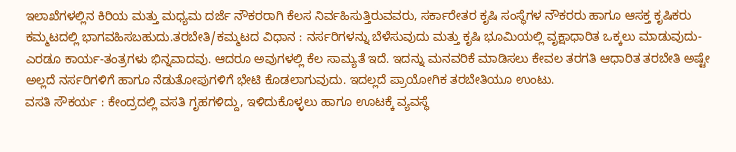ಇಲಾಖೆಗಳಲ್ಲಿನ ಕಿರಿಯ ಮತ್ತು ಮಧ್ಯಮ ದರ್ಜೆ ನೌಕರರಾಗಿ ಕೆಲಸ ನಿರ್ವಹಿಸುತ್ತಿರುವವರು, ಸರ್ಕಾರೇತರ ಕೃಷಿ ಸಂಸ್ಥೆಗಳ ನೌಕರರು ಹಾಗೂ ಆಸಕ್ತ ಕೃಷಿಕರು ಕಮ್ಮಟದಲ್ಲಿ ಭಾಗವಹಿಸಬಹುದು.ತರಬೇತಿ/ಕಮ್ಮಟದ ವಿಧಾನ : ನರ್ಸರಿಗಳನ್ನು ಬೆಳೆಸುವುದು ಮತ್ತು ಕೃಷಿ ಭೂಮಿಯಲ್ಲಿ ವೃಕ್ಷಾಧಾರಿತ ಒಕ್ಕಲು ಮಾಡುವುದು- ಎರಡೂ ಕಾರ್ಯ-ತಂತ್ರಗಳು ಭಿನ್ನವಾದವು. ಆದರೂ ಅವುಗಳಲ್ಲಿ ಕೆಲ ಸಾಮ್ಯತೆ ಇದೆ. ಇದನ್ನು ಮನವರಿಕೆ ಮಾಡಿಸಲು ಕೇವಲ ತರಗತಿ ಆಧಾರಿತ ತರಬೇತಿ ಅಷ್ಟೇ ಅಲ್ಲದೆ ನರ್ಸರಿಗಳಿಗೆ ಹಾಗೂ ನೆಡುತೋಪುಗಳಿಗೆ ಭೇಟಿ ಕೊಡಲಾಗುವುದು. ಇದಲ್ಲದೆ ಪ್ರಾಯೋಗಿಕ ತರಬೇತಿಯೂ ಉಂಟು.
ವಸತಿ ಸೌಕರ್ಯ : ಕೇಂದ್ರದಲ್ಲಿ ವಸತಿ ಗೃಹಗಳಿದ್ದು, ಇಳಿದುಕೊಳ್ಳಲು ಹಾಗೂ ಊಟಕ್ಕೆ ವ್ಯವಸ್ಥೆ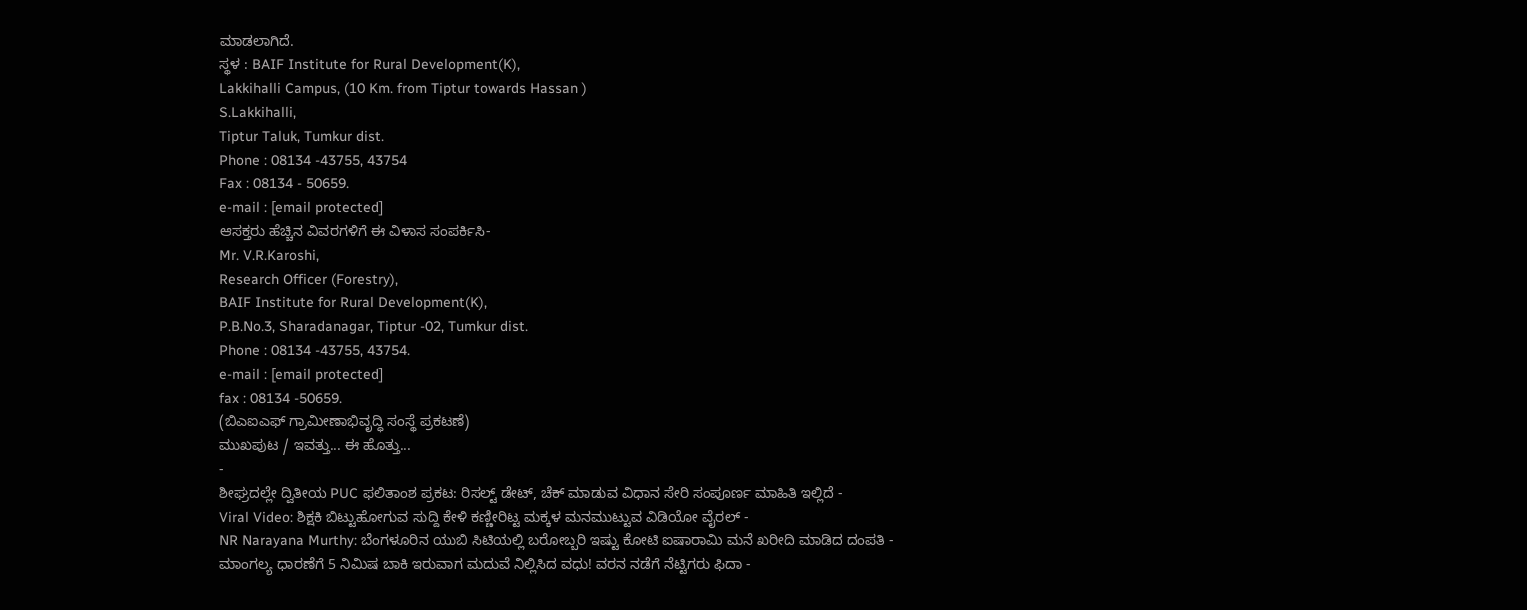ಮಾಡಲಾಗಿದೆ.
ಸ್ಥಳ : BAIF Institute for Rural Development(K),
Lakkihalli Campus, (10 Km. from Tiptur towards Hassan )
S.Lakkihalli,
Tiptur Taluk, Tumkur dist.
Phone : 08134 -43755, 43754
Fax : 08134 - 50659.
e-mail : [email protected]
ಆಸಕ್ತರು ಹೆಚ್ಚಿನ ವಿವರಗಳಿಗೆ ಈ ವಿಳಾಸ ಸಂಪರ್ಕಿಸಿ-
Mr. V.R.Karoshi,
Research Officer (Forestry),
BAIF Institute for Rural Development(K),
P.B.No.3, Sharadanagar, Tiptur -02, Tumkur dist.
Phone : 08134 -43755, 43754.
e-mail : [email protected]
fax : 08134 -50659.
(ಬಿಎಐಎಫ್ ಗ್ರಾಮೀಣಾಭಿವೃದ್ಧಿ ಸಂಸ್ಥೆ ಪ್ರಕಟಣೆ)
ಮುಖಪುಟ / ಇವತ್ತು... ಈ ಹೊತ್ತು...
-
ಶೀಘ್ರದಲ್ಲೇ ದ್ವಿತೀಯ PUC ಫಲಿತಾಂಶ ಪ್ರಕಟ: ರಿಸಲ್ಟ್ ಡೇಟ್, ಚೆಕ್ ಮಾಡುವ ವಿಧಾನ ಸೇರಿ ಸಂಪೂರ್ಣ ಮಾಹಿತಿ ಇಲ್ಲಿದೆ -
Viral Video: ಶಿಕ್ಷಕಿ ಬಿಟ್ಟುಹೋಗುವ ಸುದ್ದಿ ಕೇಳಿ ಕಣ್ಣೀರಿಟ್ಟ ಮಕ್ಕಳ ಮನಮುಟ್ಟುವ ವಿಡಿಯೋ ವೈರಲ್ -
NR Narayana Murthy: ಬೆಂಗಳೂರಿನ ಯುಬಿ ಸಿಟಿಯಲ್ಲಿ ಬರೋಬ್ಬರಿ ಇಷ್ಟು ಕೋಟಿ ಐಷಾರಾಮಿ ಮನೆ ಖರೀದಿ ಮಾಡಿದ ದಂಪತಿ -
ಮಾಂಗಲ್ಯ ಧಾರಣೆಗೆ 5 ನಿಮಿಷ ಬಾಕಿ ಇರುವಾಗ ಮದುವೆ ನಿಲ್ಲಿಸಿದ ವಧು! ವರನ ನಡೆಗೆ ನೆಟ್ಟಿಗರು ಫಿದಾ -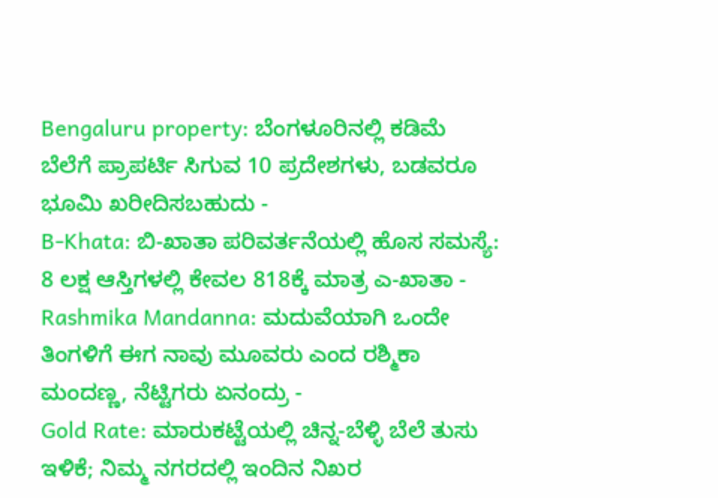Bengaluru property: ಬೆಂಗಳೂರಿನಲ್ಲಿ ಕಡಿಮೆ ಬೆಲೆಗೆ ಪ್ರಾಪರ್ಟಿ ಸಿಗುವ 10 ಪ್ರದೇಶಗಳು, ಬಡವರೂ ಭೂಮಿ ಖರೀದಿಸಬಹುದು -
B-Khata: ಬಿ-ಖಾತಾ ಪರಿವರ್ತನೆಯಲ್ಲಿ ಹೊಸ ಸಮಸ್ಯೆ: 8 ಲಕ್ಷ ಆಸ್ತಿಗಳಲ್ಲಿ ಕೇವಲ 818ಕ್ಕೆ ಮಾತ್ರ ಎ-ಖಾತಾ -
Rashmika Mandanna: ಮದುವೆಯಾಗಿ ಒಂದೇ ತಿಂಗಳಿಗೆ ಈಗ ನಾವು ಮೂವರು ಎಂದ ರಶ್ಮಿಕಾ ಮಂದಣ್ಣ, ನೆಟ್ಟಿಗರು ಏನಂದ್ರು -
Gold Rate: ಮಾರುಕಟ್ಟೆಯಲ್ಲಿ ಚಿನ್ನ-ಬೆಳ್ಳಿ ಬೆಲೆ ತುಸು ಇಳಿಕೆ; ನಿಮ್ಮ ನಗರದಲ್ಲಿ ಇಂದಿನ ನಿಖರ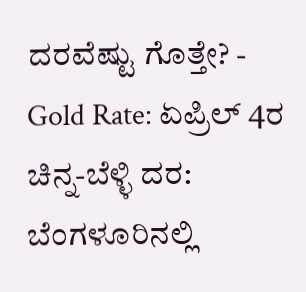ದರವೆಷ್ಟು ಗೊತ್ತೇ? -
Gold Rate: ಏಪ್ರಿಲ್ 4ರ ಚಿನ್ನ-ಬೆಳ್ಳಿ ದರ: ಬೆಂಗಳೂರಿನಲ್ಲಿ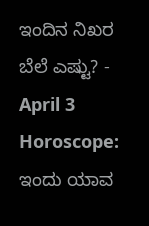ಇಂದಿನ ನಿಖರ ಬೆಲೆ ಎಷ್ಟು? -
April 3 Horoscope: ಇಂದು ಯಾವ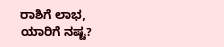ರಾಶಿಗೆ ಲಾಭ, ಯಾರಿಗೆ ನಷ್ಟ?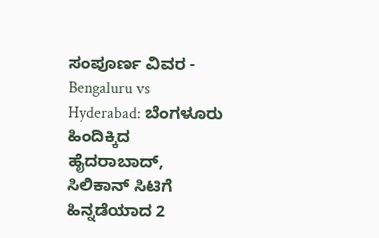ಸಂಪೂರ್ಣ ವಿವರ -
Bengaluru vs Hyderabad: ಬೆಂಗಳೂರು ಹಿಂದಿಕ್ಕಿದ ಹೈದರಾಬಾದ್, ಸಿಲಿಕಾನ್ ಸಿಟಿಗೆ ಹಿನ್ನಡೆಯಾದ 2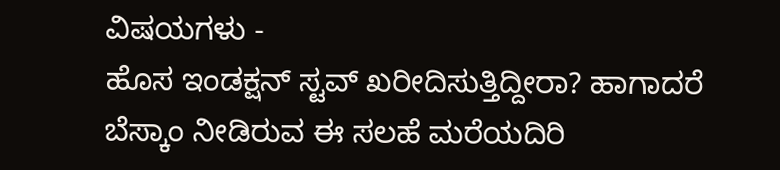ವಿಷಯಗಳು -
ಹೊಸ ಇಂಡಕ್ಷನ್ ಸ್ಟವ್ ಖರೀದಿಸುತ್ತಿದ್ದೀರಾ? ಹಾಗಾದರೆ ಬೆಸ್ಕಾಂ ನೀಡಿರುವ ಈ ಸಲಹೆ ಮರೆಯದಿರಿ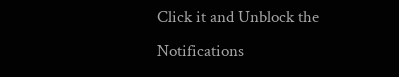Click it and Unblock the Notifications